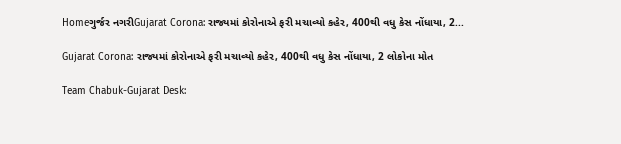Homeગુર્જર નગરીGujarat Corona: રાજ્યમાં કોરોનાએ ફરી મચાવ્યો કહેર, 400થી વધુ કેસ નોંધાયા, 2...

Gujarat Corona: રાજ્યમાં કોરોનાએ ફરી મચાવ્યો કહેર, 400થી વધુ કેસ નોંધાયા, 2 લોકોના મોત

Team Chabuk-Gujarat Desk: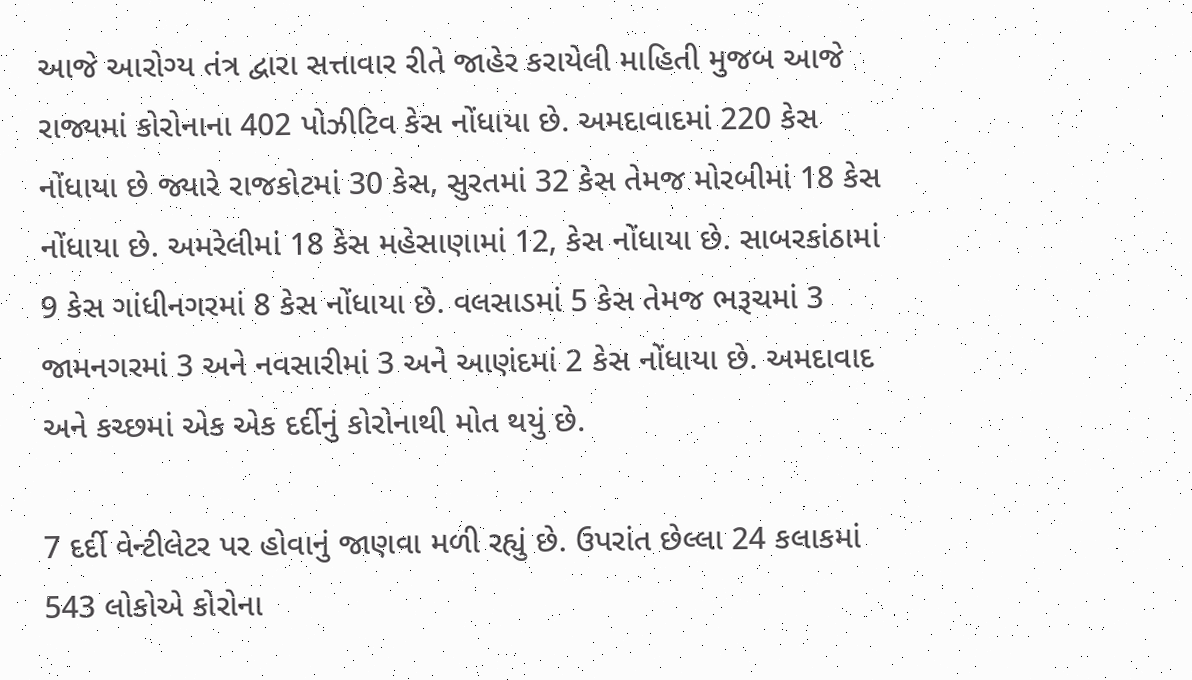આજે આરોગ્ય તંત્ર દ્વારા સત્તાવાર રીતે જાહેર કરાયેલી માહિતી મુજબ આજે રાજ્યમાં કોરોનાના 402 પોઝીટિવ કેસ નોંધાયા છે. અમદાવાદમાં 220 કેસ નોંધાયા છે જ્યારે રાજકોટમાં 30 કેસ, સુરતમાં 32 કેસ તેમજ મોરબીમાં 18 કેસ નોંધાયા છે. અમરેલીમાં 18 કેસ મહેસાણામાં 12, કેસ નોંધાયા છે. સાબરકાંઠામાં 9 કેસ ગાંધીનગરમાં 8 કેસ નોંધાયા છે. વલસાડમાં 5 કેસ તેમજ ભરૂચમાં 3 જામનગરમાં 3 અને નવસારીમાં 3 અને આણંદમાં 2 કેસ નોંધાયા છે. અમદાવાદ અને કચ્છમાં એક એક દર્દીનું કોરોનાથી મોત થયું છે.

7 દર્દી વેન્ટીલેટર પર હોવાનું જાણવા મળી રહ્યું છે. ઉપરાંત છેલ્લા 24 કલાકમાં 543 લોકોએ કોરોના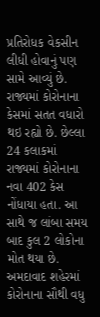પ્રતિરોધક વેકસીન લીધી હોવાનું પણ સામે આવ્યું છે. રાજ્યમાં કોરોનાના કેસમાં સતત વધારો થઇ રહ્યો છે. છેલ્લા 24 કલાકમાં રાજ્યમાં કોરોનાના નવા 402 કેસ નોંધાયા હતા. આ સાથે જ લાંબા સમય બાદ કુલ 2 લોકોના મોત થયા છે. અમદાવાદ શહેરમાં કોરોનાના સૌથી વધુ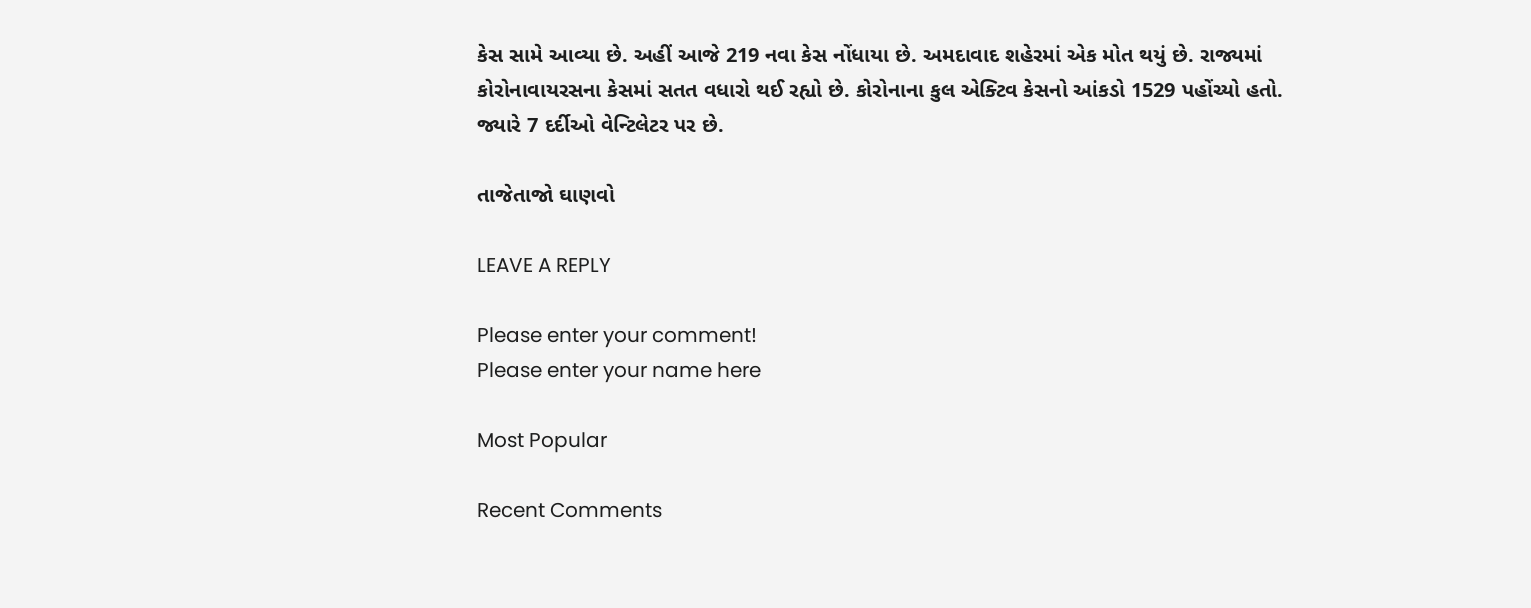કેસ સામે આવ્યા છે. અહીં આજે 219 નવા કેસ નોંધાયા છે. અમદાવાદ શહેરમાં એક મોત થયું છે. રાજ્યમાં કોરોનાવાયરસના કેસમાં સતત વધારો થઈ રહ્યો છે. કોરોનાના કુલ એક્ટિવ કેસનો આંકડો 1529 પહોંચ્યો હતો. જ્યારે 7 દર્દીઓ વેન્ટિલેટર પર છે.

તાજેતાજો ઘાણવો

LEAVE A REPLY

Please enter your comment!
Please enter your name here

Most Popular

Recent Comments